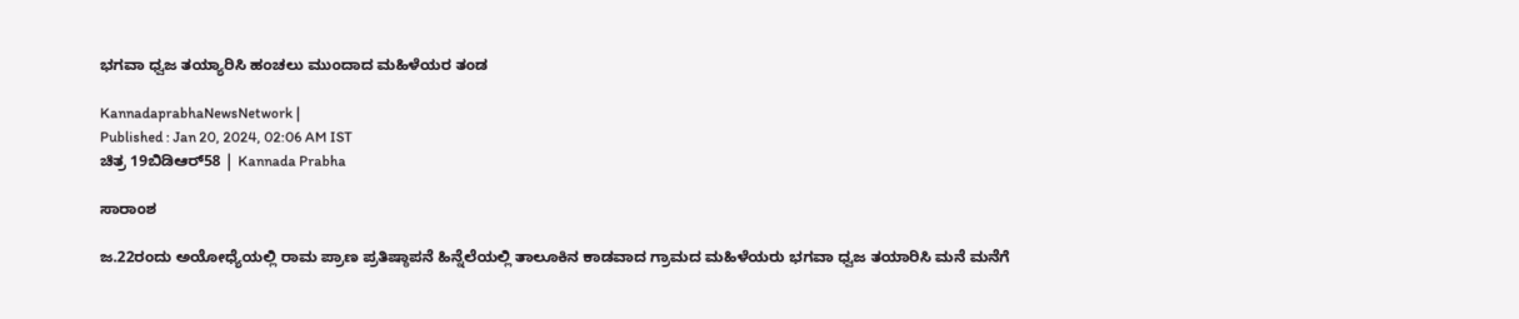ಭಗವಾ ಧ್ವಜ ತಯ್ಯಾರಿಸಿ ಹಂಚಲು ಮುಂದಾದ ಮಹಿಳೆಯರ ತಂಡ

KannadaprabhaNewsNetwork |
Published : Jan 20, 2024, 02:06 AM IST
ಚಿತ್ರ 19ಬಿಡಿಆರ್58 | Kannada Prabha

ಸಾರಾಂಶ

ಜ.22ರಂದು ಅಯೋಧ್ಯೆಯಲ್ಲಿ ರಾಮ ಪ್ರಾಣ ಪ್ರತಿಷ್ಠಾಪನೆ ಹಿನ್ನೆಲೆಯಲ್ಲಿ ತಾಲೂಕಿನ ಕಾಡವಾದ ಗ್ರಾಮದ ಮಹಿಳೆಯರು ಭಗವಾ ಧ್ವಜ ತಯಾರಿಸಿ ಮನೆ ಮನೆಗೆ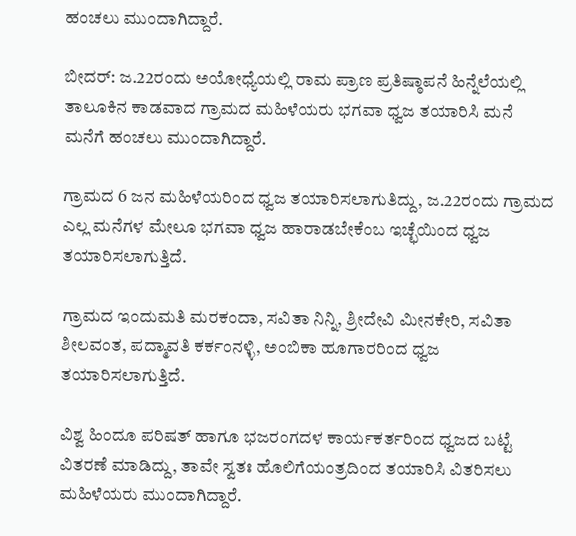ಹಂಚಲು ಮುಂದಾಗಿದ್ದಾರೆ.

ಬೀದರ್: ಜ.22ರಂದು ಅಯೋಧ್ಯೆಯಲ್ಲಿ ರಾಮ ಪ್ರಾಣ ಪ್ರತಿಷ್ಠಾಪನೆ ಹಿನ್ನೆಲೆಯಲ್ಲಿ ತಾಲೂಕಿನ ಕಾಡವಾದ ಗ್ರಾಮದ ಮಹಿಳೆಯರು ಭಗವಾ ಧ್ವಜ ತಯಾರಿಸಿ ಮನೆ ಮನೆಗೆ ಹಂಚಲು ಮುಂದಾಗಿದ್ದಾರೆ.

ಗ್ರಾಮದ 6 ಜನ ಮಹಿಳೆಯರಿಂದ ಧ್ವಜ ತಯಾರಿಸಲಾಗುತಿದ್ದು, ಜ.22ರಂದು ಗ್ರಾಮದ ಎಲ್ಲ ಮನೆಗಳ ಮೇಲೂ ಭಗವಾ ಧ್ವಜ ಹಾರಾಡಬೇಕೆಂಬ ಇಚ್ಛೆಯಿಂದ ಧ್ವಜ ತಯಾರಿಸಲಾಗುತ್ತಿದೆ.

ಗ್ರಾಮದ ಇಂದುಮತಿ‌ ಮರಕಂದಾ, ಸವಿತಾ ನಿನ್ನಿ, ಶ್ರೀದೇವಿ ಮೀನಕೇರಿ, ಸವಿತಾ ಶೀಲವಂತ, ಪದ್ಮಾವತಿ ಕರ್ಕಂನಳ್ಳಿ, ಅಂಬಿಕಾ ಹೂಗಾರರಿಂದ ಧ್ವಜ ತಯಾರಿಸಲಾಗುತ್ತಿದೆ.

ವಿಶ್ವ ಹಿಂದೂ ಪರಿಷತ್ ಹಾಗೂ ಭಜರಂಗದಳ‌ ಕಾರ್ಯಕರ್ತರಿಂದ ಧ್ವಜದ ಬಟ್ಟೆ ವಿತರಣೆ ಮಾಡಿದ್ದು, ತಾವೇ ಸ್ವತಃ ಹೊಲಿಗೆಯಂತ್ರದಿಂದ ತಯಾರಿಸಿ ವಿತರಿಸಲು ಮಹಿಳೆಯರು ಮುಂದಾಗಿದ್ದಾರೆ.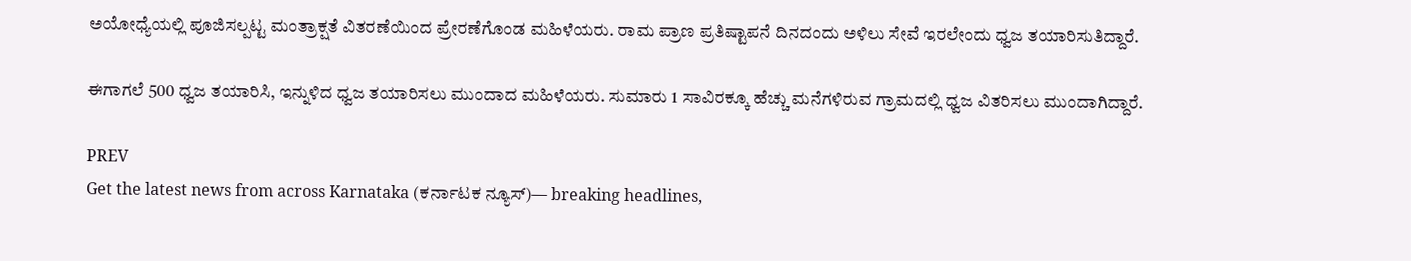ಅಯೋಧ್ಯೆಯಲ್ಲಿ ಪೂಜಿಸಲ್ಪಟ್ಟ ಮಂತ್ರಾಕ್ಷತೆ ವಿತರಣೆಯಿಂದ ಪ್ರೇರಣೆಗೊಂಡ ಮಹಿಳೆಯರು. ರಾಮ ಪ್ರಾಣ ಪ್ರತಿಷ್ಟಾಪನೆ ದಿನದಂದು ಅಳಿಲು ಸೇವೆ ಇರಲೇಂದು ಧ್ವಜ ತಯಾರಿಸುತಿದ್ದಾರೆ.

ಈಗಾಗಲೆ 500 ಧ್ವಜ ತಯಾರಿಸಿ, ಇನ್ನುಳಿದ ಧ್ವಜ ತಯಾರಿಸಲು ಮುಂದಾದ ಮಹಿಳೆಯರು. ಸುಮಾರು 1 ಸಾವಿರಕ್ಕೂ ಹೆಚ್ಚು ಮನೆಗಳಿರುವ ಗ್ರಾಮದಲ್ಲಿ ಧ್ವಜ ವಿತರಿಸಲು ಮುಂದಾಗಿದ್ದಾರೆ.

PREV
Get the latest news from across Karnataka (ಕರ್ನಾಟಕ ನ್ಯೂಸ್)— breaking headlines,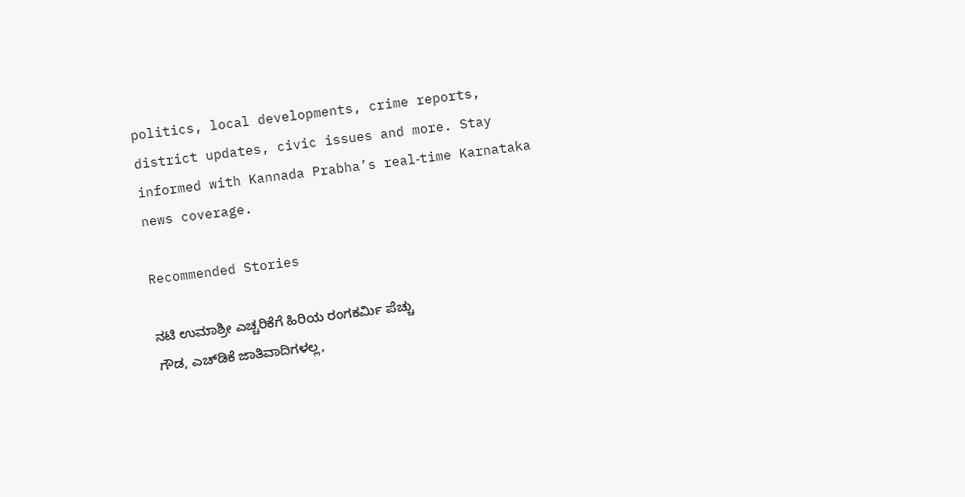politics, local developments, crime reports, district updates, civic issues and more. Stay informed with Kannada Prabha’s real‑time Karnataka news coverage.

Recommended Stories

ನಟಿ ಉಮಾಶ್ರೀ ಎಚ್ಚರಿಕೆಗೆ ಹಿರಿಯ ರಂಗಕರ್ಮಿ ಪೆಚ್ಚು
ಗೌಡ, ಎಚ್‌ಡಿಕೆ ಜಾತಿವಾದಿಗಳಲ್ಲ,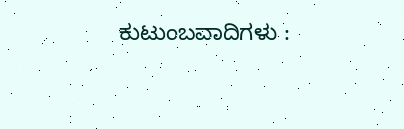ಕುಟುಂಬವಾದಿಗಳು :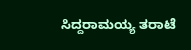ಸಿದ್ದರಾಮಯ್ಯ ತರಾಟೆ